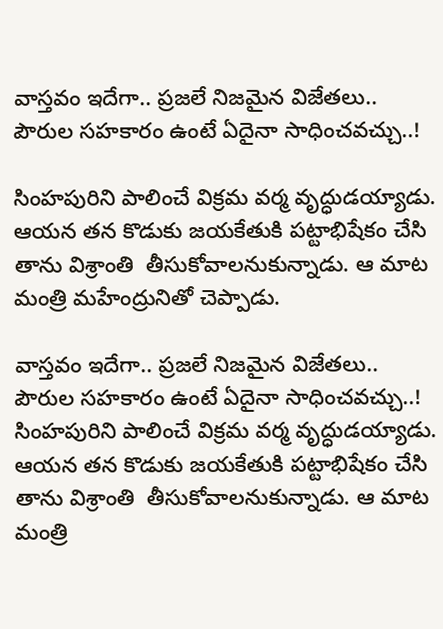వాస్తవం ఇదేగా.. ప్రజలే నిజమైన విజేతలు.. పౌరుల సహకారం ఉంటే ఏదైనా సాధించవచ్చు..!

సింహపురిని పాలించే విక్రమ వర్మ వృద్ధుడయ్యాడు. ఆయన తన కొడుకు జయకేతుకి పట్టాభిషేకం చేసి తాను విశ్రాంతి  తీసుకోవాలనుకున్నాడు. ఆ మాట మంత్రి మహేంద్రునితో చెప్పాడు.

వాస్తవం ఇదేగా.. ప్రజలే నిజమైన విజేతలు.. పౌరుల సహకారం ఉంటే ఏదైనా సాధించవచ్చు..!
సింహపురిని పాలించే విక్రమ వర్మ వృద్ధుడయ్యాడు. ఆయన తన కొడుకు జయకేతుకి పట్టాభిషేకం చేసి తాను విశ్రాంతి  తీసుకోవాలనుకున్నాడు. ఆ మాట మంత్రి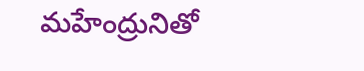మహేంద్రునితో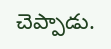చెప్పాడు.